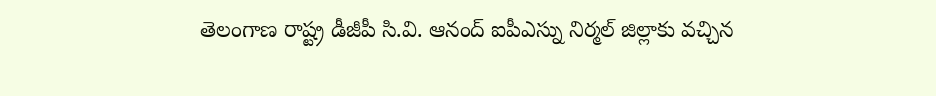తెలంగాణ రాష్ట్ర డీజీపీ సి.వి. ఆనంద్ ఐపీఎస్ను నిర్మల్ జిల్లాకు వచ్చిన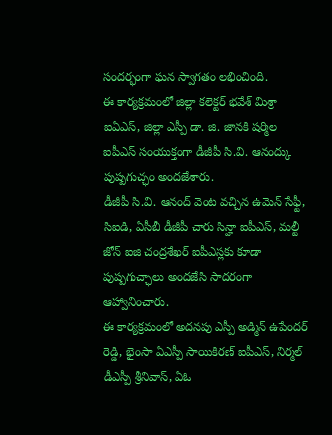సందర్భంగా ఘన స్వాగతం లభించింది.
ఈ కార్యక్రమంలో జిల్లా కలెక్టర్ భవేశ్ మిశ్రా ఐఏఎస్, జిల్లా ఎస్పీ డా. జి. జానకి షర్మిల ఐపీఎస్ సంయుక్తంగా డీజీపీ సి.వి. ఆనంద్కు పుష్పగుచ్ఛం అందజేశారు.
డీజీపీ సి.వి. ఆనంద్ వెంట వచ్చిన ఉమెన్ సేఫ్టీ, సిఐడి, ఏసీబీ డీజీపీ చారు సిన్హా ఐపీఎస్, మల్టీ జోన్ ఐజి చంద్రశేఖర్ ఐపీఎస్లకు కూడా పుష్పగుచ్ఛాలు అందజేసి సాదరంగా ఆహ్వానించారు.
ఈ కార్యక్రమంలో అదనపు ఎస్పీ అడ్మిన్ ఉపేందర్ రెడ్డి, భైంసా ఏఎస్పీ సాయికిరణ్ ఐపీఎస్, నిర్మల్ డీఎస్పీ శ్రీనివాస్, ఏఓ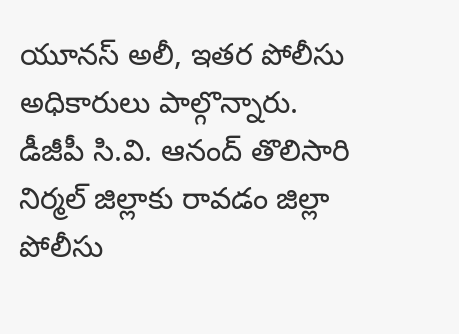యూనస్ అలీ, ఇతర పోలీసు అధికారులు పాల్గొన్నారు.
డీజీపీ సి.వి. ఆనంద్ తొలిసారి నిర్మల్ జిల్లాకు రావడం జిల్లా పోలీసు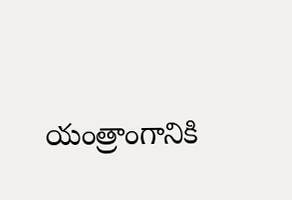యంత్రాంగానికి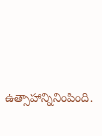ఉత్సాహాన్నినింపింది.